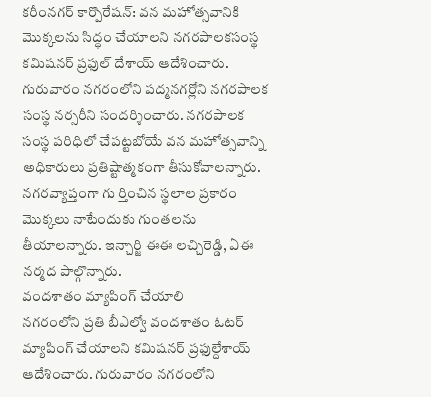కరీంనగర్ కార్పొరేషన్: వన మహోత్సవానికి మొక్కలను సిద్ధం చేయాలని నగరపాలకసంస్థ కమిషనర్ ప్రఫుల్ దేశాయ్ ఆదేశించారు. గురువారం నగరంలోని పద్మనగర్లోని నగరపాలక సంస్థ నర్సరీని సందర్శించారు. నగరపాలక సంస్థ పరిధిలో చేపట్టబోయే వన మహోత్సవాన్ని అధికారులు ప్రతిష్టాత్మకంగా తీసుకోవాలన్నారు. నగరవ్యాప్తంగా గు ర్తించిన స్థలాల ప్రకారం మొక్కలు నాటేందుకు గుంతలను తీయాలన్నారు. ఇన్చార్జి ఈఈ లచ్చిరెడ్డి, ఏఈ నర్మద పాల్గొన్నారు.
వందశాతం మ్యాపింగ్ చేయాలి
నగరంలోని ప్రతి బీఎల్వో వందశాతం ఓటర్ మ్యాపింగ్ చేయాలని కమిషనర్ ప్రఫుల్దేశాయ్ ఆదేశించారు. గురువారం నగరంలోని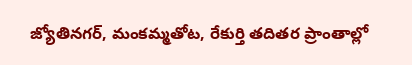జ్యోతినగర్, మంకమ్మతోట, రేకుర్తి తదితర ప్రాంతాల్లో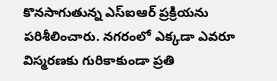కొనసాగుతున్న ఎస్ఐఆర్ ప్రక్రియను పరిశీలించారు. నగరంలో ఎక్కడా ఎవరూ విస్మరణకు గురికాకుండా ప్రతి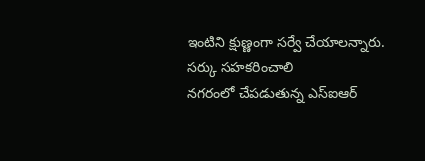ఇంటిని క్షుణ్ణంగా సర్వే చేయాలన్నారు.
సర్కు సహకరించాలి
నగరంలో చేపడుతున్న ఎస్ఐఆర్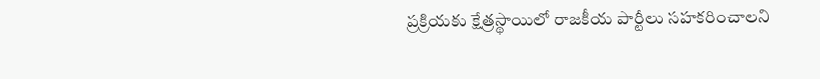ప్రక్రియకు క్షేత్రస్థాయిలో రాజకీయ పార్టీలు సహకరించాలని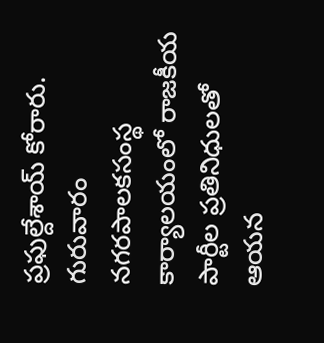ప్రఫుల్దేశాయ్ కోరారు. గురువారం నగరపాలకసంస్థ కార్యాలయంలో రాజకీయ పార్టీల ప్రతినిధులతో ఆయన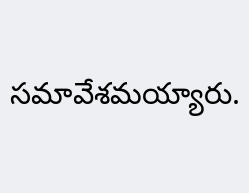సమావేశమయ్యారు.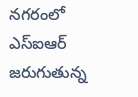నగరంలో ఎస్ఐఆర్ జరుగుతున్న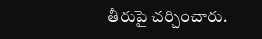తీరుపై చర్చించారు.